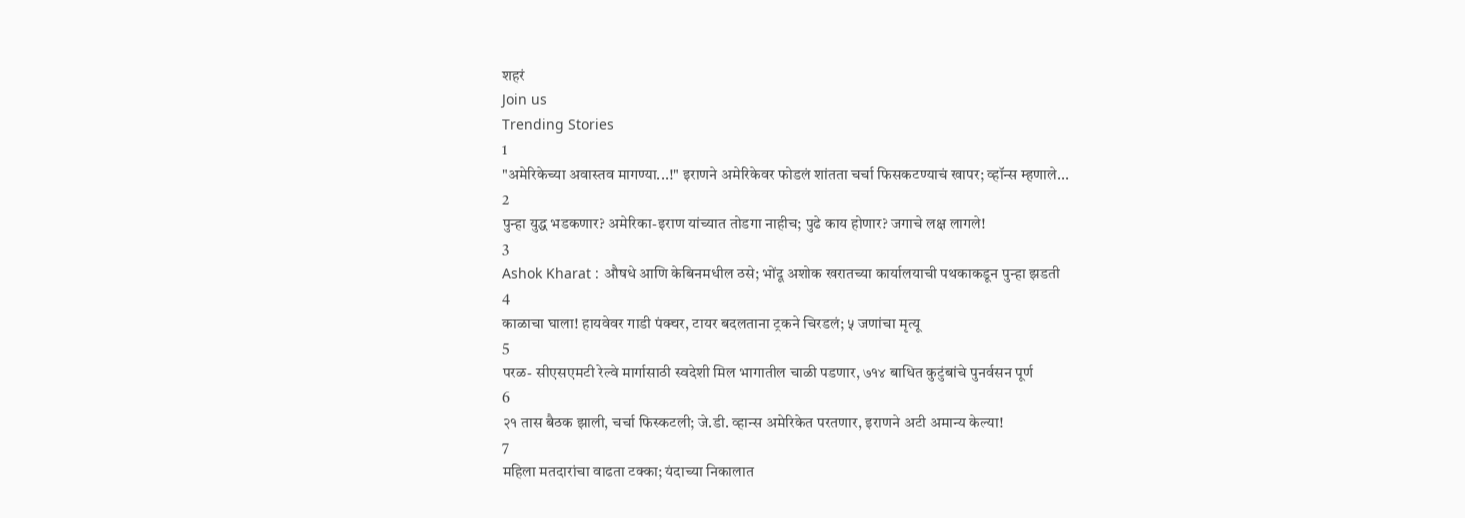शहरं
Join us
Trending Stories
1
"अमेरिकेच्या अवास्तव मागण्या...!" इराणने अमेरिकेवर फोडलं शांतता चर्चा फिसकटण्याचं खापर; व्हॉन्स म्हणाले...
2
पुन्हा युद्ध भडकणार? अमेरिका-इराण यांच्यात तोडगा नाहीच; पुढे काय होणार? जगाचे लक्ष लागले!
3
Ashok Kharat : औषधे आणि केबिनमधील ठसे; भोंदू अशोक खरातच्या कार्यालयाची पथकाकडून पुन्हा झडती
4
काळाचा घाला! हायवेवर गाडी पंक्चर, टायर बदलताना ट्रकने चिरडलं; ५ जणांचा मृत्यू
5
परळ- सीएसएमटी रेल्वे मार्गासाठी स्वदेशी मिल भागातील चाळी पडणार, ७१४ बाधित कुटुंबांचे पुनर्वसन पूर्ण
6
२१ तास बैठक झाली, चर्चा फिस्कटली; जे.डी. व्हान्स अमेरिकेत परतणार, इराणने अटी अमान्य केल्या!
7
महिला मतदारांचा वाढता टक्का; यंदाच्या निकालात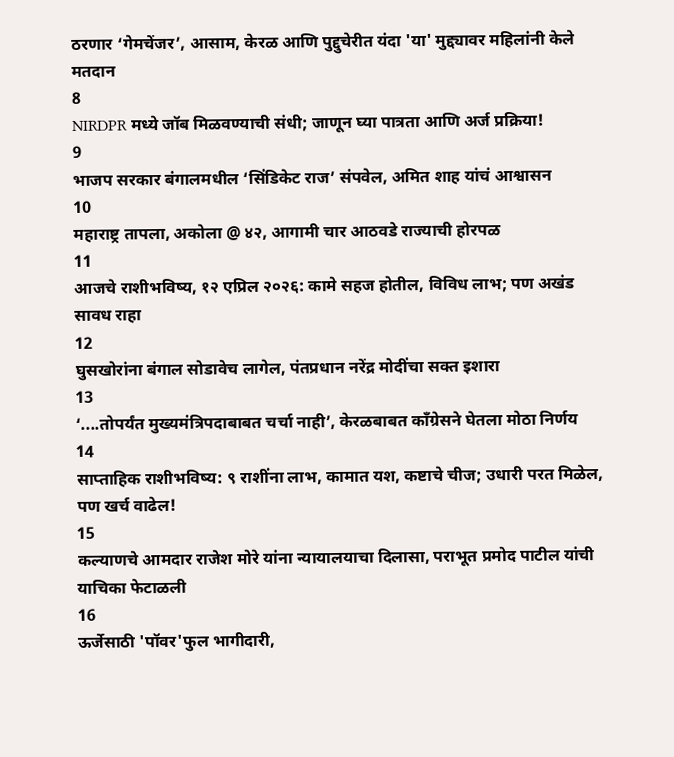ठरणार ‘गेमचेंजर’, आसाम, केरळ आणि पुद्दुचेरीत यंदा 'या' मुद्द्यावर महिलांनी केले मतदान
8
NIRDPR मध्ये जॉब मिळवण्याची संधी; जाणून घ्या पात्रता आणि अर्ज प्रक्रिया!
9
भाजप सरकार बंगालमधील ‘सिंडिकेट राज’ संपवेल, अमित शाह यांचं आश्वासन
10
महाराष्ट्र तापला, अकोला @ ४२, आगामी चार आठवडे राज्याची होरपळ
11
आजचे राशीभविष्य, १२ एप्रिल २०२६: कामे सहज होतील, विविध लाभ; पण अखंड सावध राहा
12
घुसखोरांना बंगाल सोडावेच लागेल, पंतप्रधान नरेंद्र मोदींचा सक्त इशारा
13
‘....तोपर्यंत मुख्यमंत्रिपदाबाबत चर्चा नाही’, केरळबाबत काँग्रेसने घेतला मोठा निर्णय
14
साप्ताहिक राशीभविष्य: ९ राशींना लाभ, कामात यश, कष्टाचे चीज; उधारी परत मिळेल, पण खर्च वाढेल!
15
कल्याणचे आमदार राजेश मोरे यांना न्यायालयाचा दिलासा, पराभूत प्रमोद पाटील यांची याचिका फेटाळली
16
ऊर्जेसाठी 'पॉवर'फुल भागीदारी,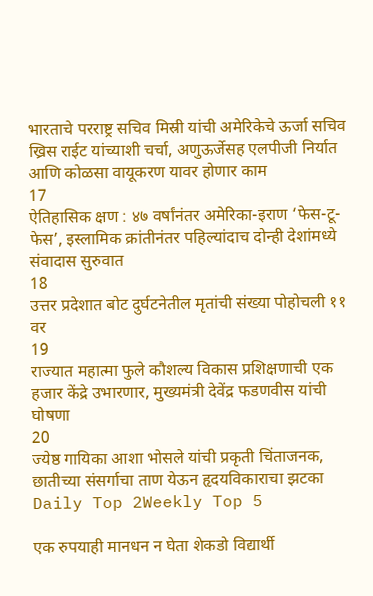भारताचे परराष्ट्र सचिव मिस्री यांची अमेरिकेचे ऊर्जा सचिव ख्रिस राईट यांच्याशी चर्चा, अणुऊर्जेसह एलपीजी निर्यात आणि कोळसा वायूकरण यावर होणार काम
17
ऐतिहासिक क्षण : ४७ वर्षांनंतर अमेरिका-इराण ‘फेस-टू-फेस’, इस्लामिक क्रांतीनंतर पहिल्यांदाच दोन्ही देशांमध्ये संवादास सुरुवात
18
उत्तर प्रदेशात बोट दुर्घटनेतील मृतांची संख्या पोहोचली ११ वर
19
राज्यात महात्मा फुले कौशल्य विकास प्रशिक्षणाची एक हजार केंद्रे उभारणार, मुख्यमंत्री देवेंद्र फडणवीस यांची घोषणा
20
ज्येष्ठ गायिका आशा भोसले यांची प्रकृती चिंताजनक, छातीच्या संसर्गाचा ताण येऊन हृदयविकाराचा झटका
Daily Top 2Weekly Top 5

एक रुपयाही मानधन न घेता शेकडो विद्यार्थी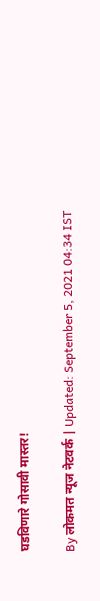घडविणारे गोसावी मास्तर!

By लोकमत न्यूज नेटवर्क | Updated: September 5, 2021 04:34 IST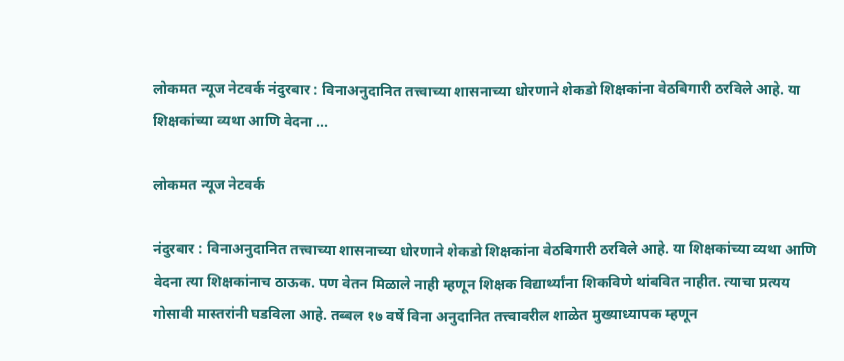लोकमत न्यूज नेटवर्क नंदुरबार : विनाअनुदानित तत्त्वाच्या शासनाच्या धोरणाने शेकडो शिक्षकांना वेठबिगारी ठरविले आहे. या शिक्षकांच्या व्यथा आणि वेदना ...

लोकमत न्यूज नेटवर्क

नंदुरबार : विनाअनुदानित तत्त्वाच्या शासनाच्या धोरणाने शेकडो शिक्षकांना वेठबिगारी ठरविले आहे. या शिक्षकांच्या व्यथा आणि वेदना त्या शिक्षकांनाच ठाऊक. पण वेतन मिळाले नाही म्हणून शिक्षक विद्यार्थ्यांना शिकविणे थांबवित नाहीत. त्याचा प्रत्यय गोसावी मास्तरांनी घडविला आहे. तब्बल १७ वर्षे विना अनुदानित तत्त्वावरील शाळेत मुख्याध्यापक म्हणून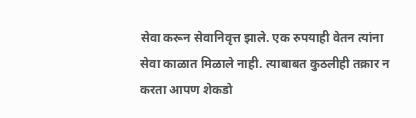सेवा करून सेवानिवृत्त झाले. एक रुपयाही वेतन त्यांना सेवा काळात मिळाले नाही. त्याबाबत कुठलीही तक्रार न करता आपण शेकडो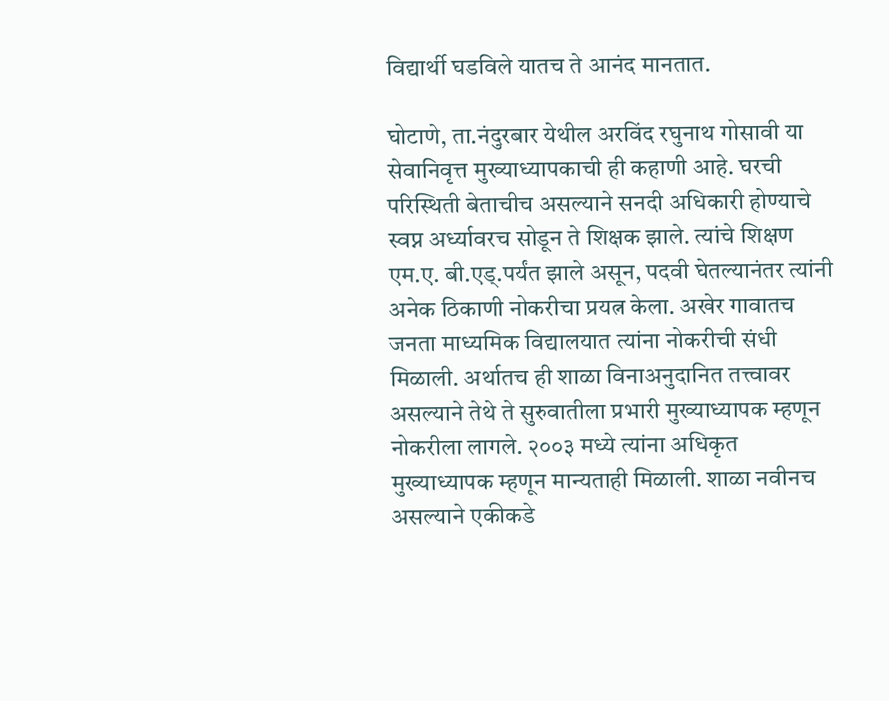विद्यार्थी घडविले यातच ते आनंद मानतात.

घोटाणे, ता.नंदुरबार येथील अरविंद रघुनाथ गोसावी या सेवानिवृत्त मुख्याध्यापकाची ही कहाणी आहे. घरची परिस्थिती बेताचीच असल्याने सनदी अधिकारी होण्याचे स्वप्न अर्ध्यावरच सोडून ते शिक्षक झाले. त्यांचे शिक्षण एम.ए. बी.एड्.पर्यंत झाले असून, पदवी घेतल्यानंतर त्यांनी अनेक ठिकाणी नोकरीचा प्रयत्न केला. अखेर गावातच जनता माध्यमिक विद्यालयात त्यांना नोकरीची संधी मिळाली. अर्थातच ही शाळा विनाअनुदानित तत्त्वावर असल्याने तेथे ते सुरुवातीला प्रभारी मुख्याध्यापक म्हणून नोकरीला लागले. २००३ मध्ये त्यांना अधिकृत मुख्याध्यापक म्हणून मान्यताही मिळाली. शाळा नवीनच असल्याने एकीकडे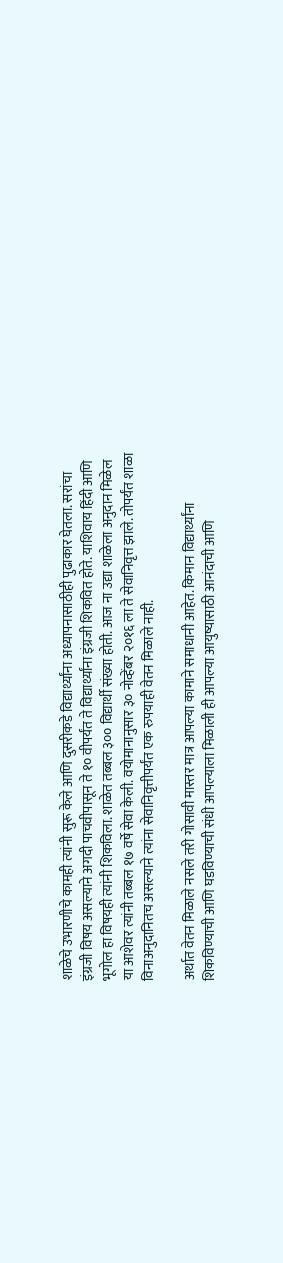शाळेचे उभारणीचे कामही त्यांनी सुरू केले आणि दुसरीकडे विद्यार्थ्यांना अध्यापनासाठीही पुढाकार घेतला. सरांचा इंग्रजी विषय असल्याने अगदी पाचवीपासून ते १० वीपर्यंत ते विद्यार्थ्यांना इंग्रजी शिकवित होते. याशिवाय हिंदी आणि भूगोल हा विषयही त्यांनी शिकविला. शाळेत तब्बल ३०० विद्यार्थी संख्या होती. आज ना उद्या शाळेला अनुदान मिळेल या आशेवर त्यांनी तब्बल १७ वर्षे सेवा केली. वयोमानानुसार ३० नोव्हेंबर २०१६ ला ते सेवानिवृत्त झाले. तोपर्यंत शाळा विनाअनुदानितच असल्याने त्यांना सेवानिवृत्तीपर्यंत एक रुपयाही वेतन मिळाले नाही.

अर्थात वेतन मिळाले नसले तरी गोसावी मास्तर मात्र आपल्या कामाने समाधानी आहेत. किमान विद्यार्थ्यांना शिकविण्याची आणि घडविण्याची संधी आपल्याला मिळाली ही आपल्या आयुष्यासाठी आनंदाची आणि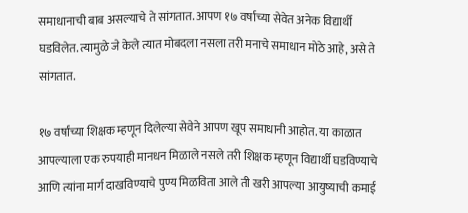समाधानाची बाब असल्याचे ते सांगतात. आपण १७ वर्षाच्या सेवेत अनेक विद्यार्थी घडविलेत. त्यामुळे जे केले त्यात मोबदला नसला तरी मनाचे समाधान मोठे आहे, असे ते सांगतात.

१७ वर्षांच्या शिक्षक म्हणून दिलेल्या सेवेने आपण खूप समाधानी आहोत. या काळात आपल्याला एक रुपयाही मानधन मिळाले नसले तरी शिक्षक म्हणून विद्यार्थी घडविण्याचे आणि त्यांना मार्ग दाखविण्याचे पुण्य मिळविता आले ती खरी आपल्या आयुष्याची कमाई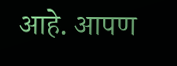आहे. आपण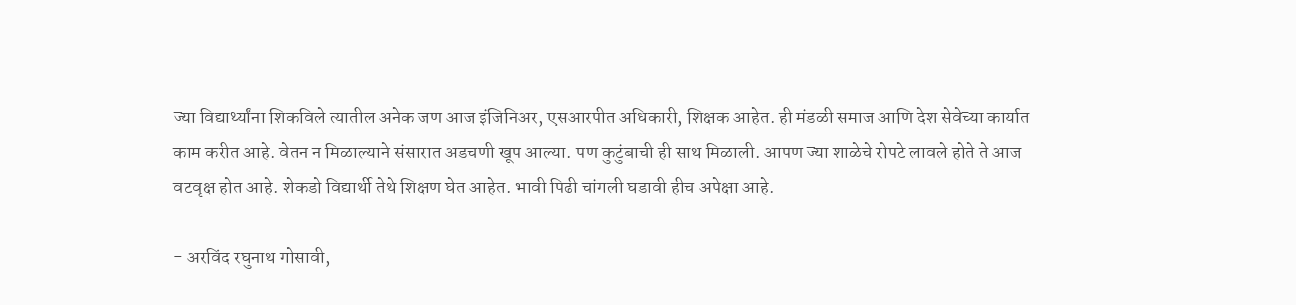ज्या विद्यार्थ्यांना शिकविले त्यातील अनेक जण आज इंजिनिअर, एसआरपीत अधिकारी, शिक्षक आहेत. ही मंडळी समाज आणि देश सेवेच्या कार्यात काम करीत आहे. वेतन न मिळाल्याने संसारात अडचणी खूप आल्या. पण कुटुंबाची ही साथ मिळाली. आपण ज्या शाळेचे रोपटे लावले होते ते आज वटवृक्ष होत आहे. शेकडो विद्यार्थी तेथे शिक्षण घेत आहेत. भावी पिढी चांगली घडावी हीच अपेक्षा आहे.

- अरविंद रघुनाथ गोसावी,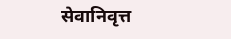सेवानिवृत्त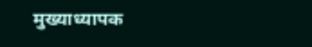मुख्याध्यापक